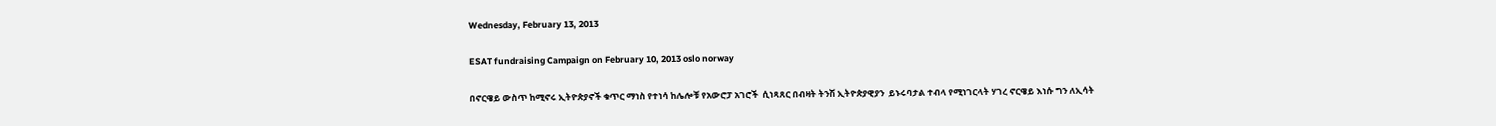Wednesday, February 13, 2013

ESAT fundraising Campaign on February 10, 2013 oslo norway

በኖርዌይ ውስጥ ከሚኖሩ ኢትዮጵያኖች ቁጥር ማነስ የተነሳ ከሌሎቹ የአውሮፓ አገሮች  ሲነጻጸር በብዛት ትንሽ ኢትዮጵያዊያን  ይኑሩባታል ተብላ የሚነገርላት ሃገረ ኖርዌይ እነሱ ግን ለኢሳት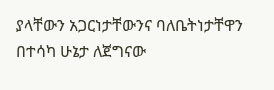ያላቸውን አጋርነታቸውንና ባለቤትነታቸዋን በተሳካ ሁኔታ ለጀግናው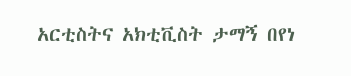አርቲስትና አክቲቪስት ታማኝ በየነ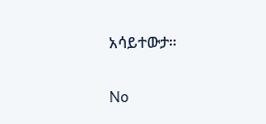አሳይተውታ።


No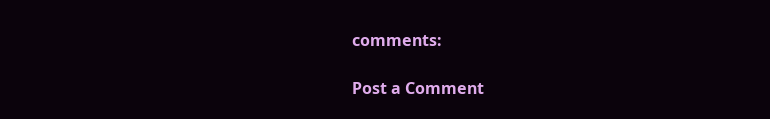comments:

Post a Comment